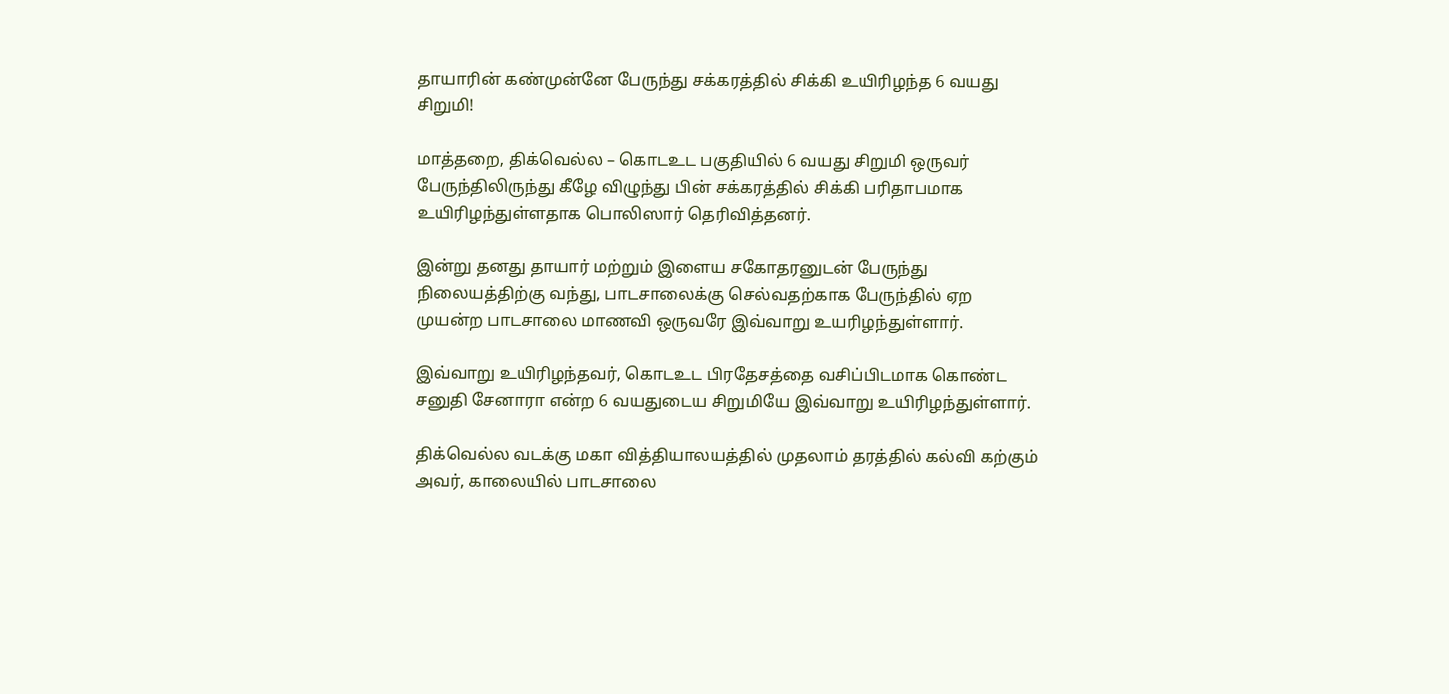தாயாரின் கண்முன்னே பேருந்து சக்கரத்தில் சிக்கி உயிரிழந்த 6 வயது சிறுமி!

மாத்தறை, திக்வெல்ல – கொடஉட பகுதியில் 6 வயது சிறுமி ஒருவர் பேருந்திலிருந்து கீழே விழுந்து பின் சக்கரத்தில் சிக்கி பரிதாபமாக உயிரிழந்துள்ளதாக பொலிஸார் தெரிவித்தனர்.

இன்று தனது தாயார் மற்றும் இளைய சகோதரனுடன் பேருந்து நிலையத்திற்கு வந்து, பாடசாலைக்கு செல்வதற்காக பேருந்தில் ஏற முயன்ற பாடசாலை மாணவி ஒருவரே இவ்வாறு உயரிழந்துள்ளார்.

இவ்வாறு உயிரிழந்தவர், கொடஉட பிரதேசத்தை வசிப்பிடமாக கொண்ட சனுதி சேனாரா என்ற 6 வயதுடைய சிறுமியே இவ்வாறு உயிரிழந்துள்ளார்.

திக்வெல்ல வடக்கு மகா வித்தியாலயத்தில் முதலாம் தரத்தில் கல்வி கற்கும் அவர், காலையில் பாடசாலை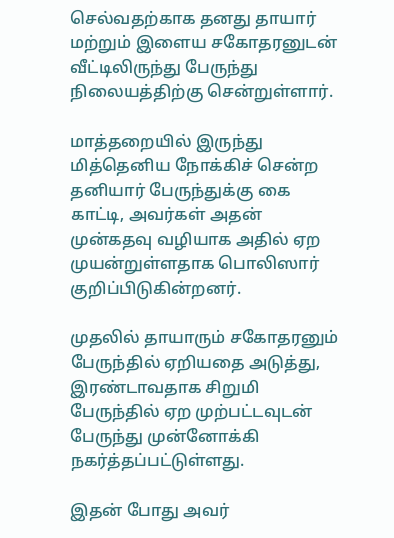செல்வதற்காக தனது தாயார் மற்றும் இளைய சகோதரனுடன் வீட்டிலிருந்து பேருந்து நிலையத்திற்கு சென்றுள்ளார்.

மாத்தறையில் இருந்து மித்தெனிய நோக்கிச் சென்ற தனியார் பேருந்துக்கு கை காட்டி, அவர்கள் அதன் முன்கதவு வழியாக அதில் ஏற முயன்றுள்ளதாக பொலிஸார் குறிப்பிடுகின்றனர்.

முதலில் தாயாரும் சகோதரனும் பேருந்தில் ஏறியதை அடுத்து, இரண்டாவதாக சிறுமி பேருந்தில் ஏற முற்பட்டவுடன் பேருந்து முன்னோக்கி நகர்த்தப்பட்டுள்ளது.

இதன் போது அவர்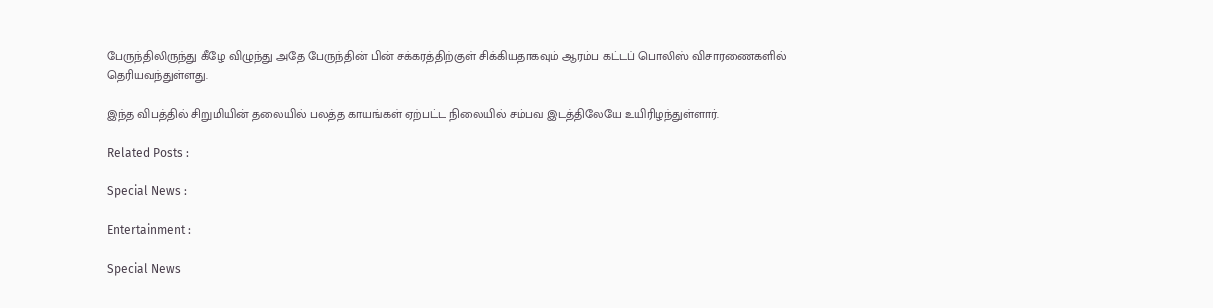பேருந்திலிருந்து கீழே விழுந்து அதே பேருந்தின் பின் சக்கரத்திற்குள் சிக்கியதாகவும் ஆரம்ப கட்டப் பொலிஸ் விசாரணைகளில் தெரியவந்துள்ளது.

இந்த விபத்தில் சிறுமியின் தலையில் பலத்த காயங்கள் ஏற்பட்ட நிலையில் சம்பவ இடத்திலேயே உயிரிழந்துள்ளார்.

Related Posts :

Special News :

Entertainment :

Special News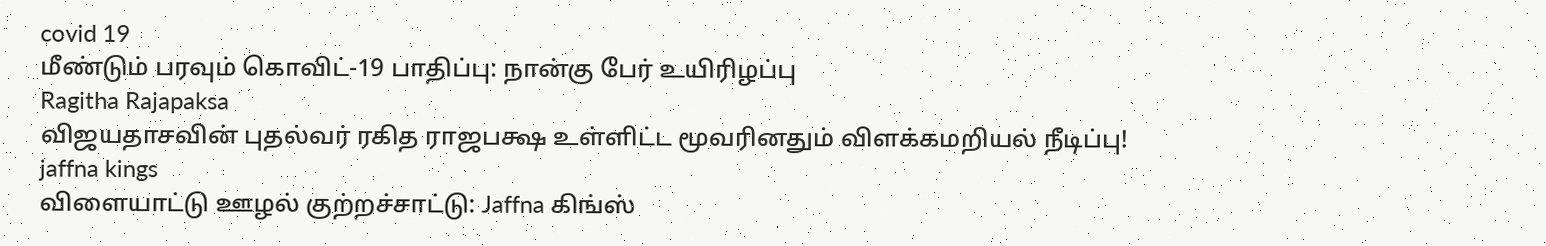covid 19
மீண்டும் பரவும் கொவிட்-19 பாதிப்பு: நான்கு பேர் உயிரிழப்பு
Ragitha Rajapaksa
விஜயதாசவின் புதல்வர் ரகித ராஜபக்ஷ உள்ளிட்ட மூவரினதும் விளக்கமறியல் நீடிப்பு!
jaffna kings
விளையாட்டு ஊழல் குற்றச்சாட்டு: Jaffna கிங்ஸ்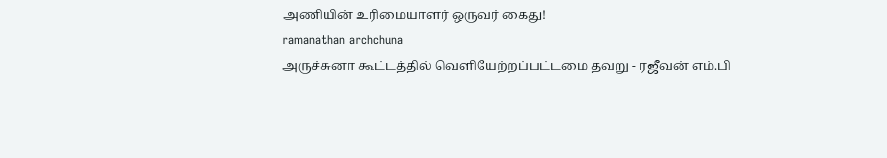அணியின் உரிமையாளர் ஒருவர் கைது!
ramanathan archchuna
அருச்சுனா கூட்டத்தில் வெளியேற்றப்பட்டமை தவறு - ரஜீவன் எம்.பி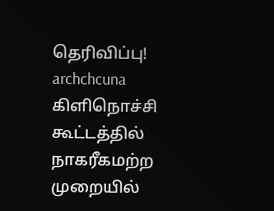தெரிவிப்பு!
archchcuna
கிளிநொச்சி கூட்டத்தில் நாகரீகமற்ற முறையில்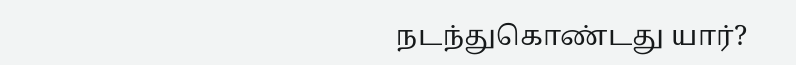நடந்துகொண்டது யார்?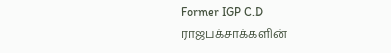Former IGP C.D
ராஜபக்சாக்களின்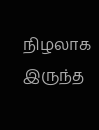நிழலாக இருந்த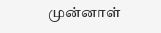முன்னாள்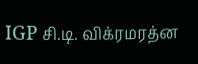IGP சி.டி. விக்ரமரத்ன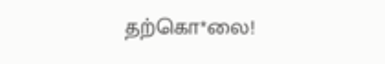தற்கொ*லை!